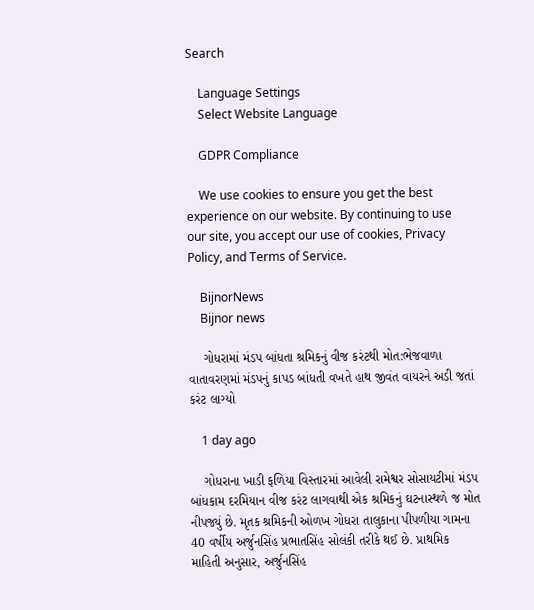Search

    Language Settings
    Select Website Language

    GDPR Compliance

    We use cookies to ensure you get the best experience on our website. By continuing to use our site, you accept our use of cookies, Privacy Policy, and Terms of Service.

    BijnorNews
    Bijnor news

    ગોધરામાં મંડપ બાંધતા શ્રમિકનું વીજ કરંટથી મોત:ભેજવાળા વાતાવરણમાં મંડપનું કાપડ બાંધતી વખતે હાથ જીવંત વાયરને અડી જતાં કરંટ લાગ્યો

    1 day ago

    ગોધરાના ખાડી ફળિયા વિસ્તારમાં આવેલી રામેશ્વર સોસાયટીમાં મંડપ બાંધકામ દરમિયાન વીજ કરંટ લાગવાથી એક શ્રમિકનું ઘટનાસ્થળે જ મોત નીપજ્યું છે. મૃતક શ્રમિકની ઓળખ ગોધરા તાલુકાના પીપળીયા ગામના 40 વર્ષીય અર્જુનસિંહ પ્રભાતસિંહ સોલંકી તરીકે થઈ છે. પ્રાથમિક માહિતી અનુસાર, અર્જુનસિંહ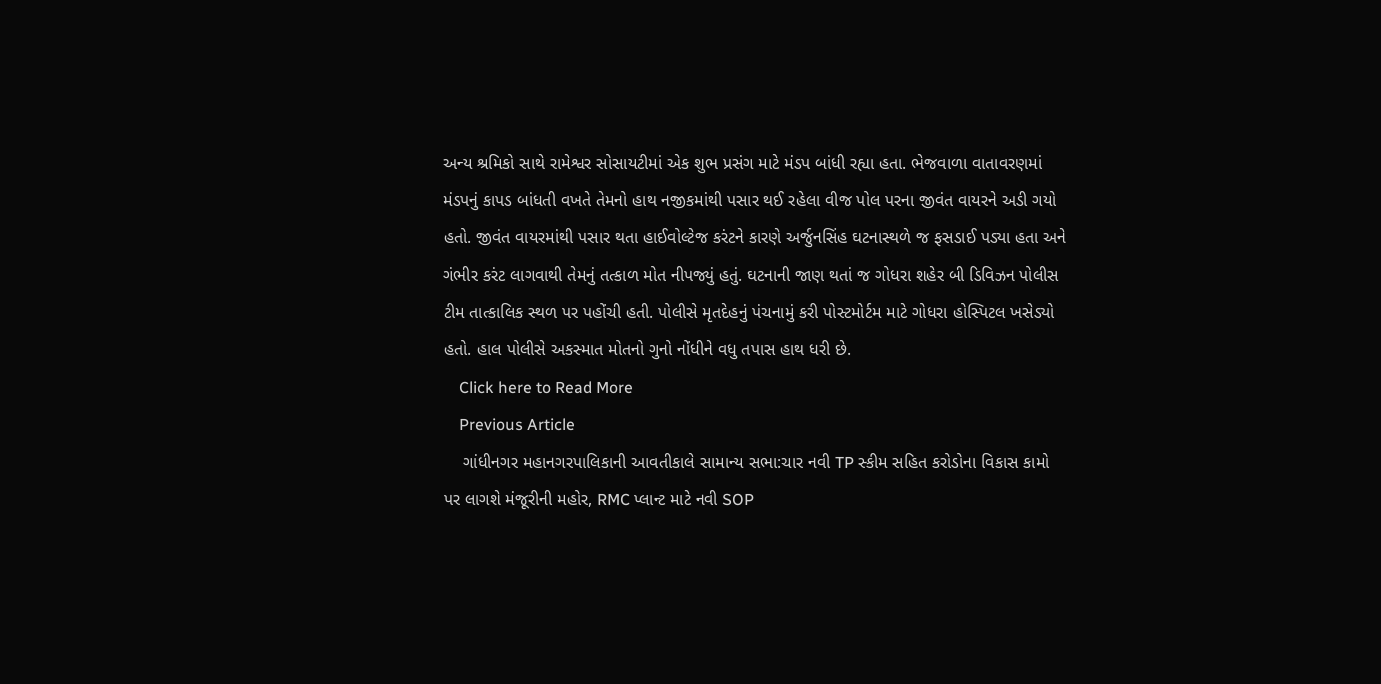અન્ય શ્રમિકો સાથે રામેશ્વર સોસાયટીમાં એક શુભ પ્રસંગ માટે મંડપ બાંધી રહ્યા હતા. ભેજવાળા વાતાવરણમાં મંડપનું કાપડ બાંધતી વખતે તેમનો હાથ નજીકમાંથી પસાર થઈ રહેલા વીજ પોલ પરના જીવંત વાયરને અડી ગયો હતો. જીવંત વાયરમાંથી પસાર થતા હાઈવોલ્ટેજ કરંટને કારણે અર્જુનસિંહ ઘટનાસ્થળે જ ફસડાઈ પડ્યા હતા અને ગંભીર કરંટ લાગવાથી તેમનું તત્કાળ મોત નીપજ્યું હતું. ઘટનાની જાણ થતાં જ ગોધરા શહેર બી ડિવિઝન પોલીસ ટીમ તાત્કાલિક સ્થળ પર પહોંચી હતી. પોલીસે મૃતદેહનું પંચનામું કરી પોસ્ટમોર્ટમ માટે ગોધરા હોસ્પિટલ ખસેડ્યો હતો. હાલ પોલીસે અકસ્માત મોતનો ગુનો નોંધીને વધુ તપાસ હાથ ધરી છે.
    Click here to Read More
    Previous Article
    ગાંધીનગર મહાનગરપાલિકાની આવતીકાલે સામાન્ય સભા:ચાર નવી TP સ્કીમ સહિત કરોડોના વિકાસ કામો પર લાગશે મંજૂરીની મહોર, RMC પ્લાન્ટ માટે નવી SOP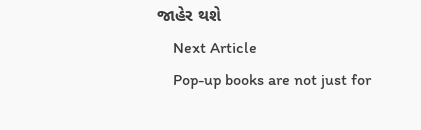જાહેર થશે
    Next Article
    Pop-up books are not just for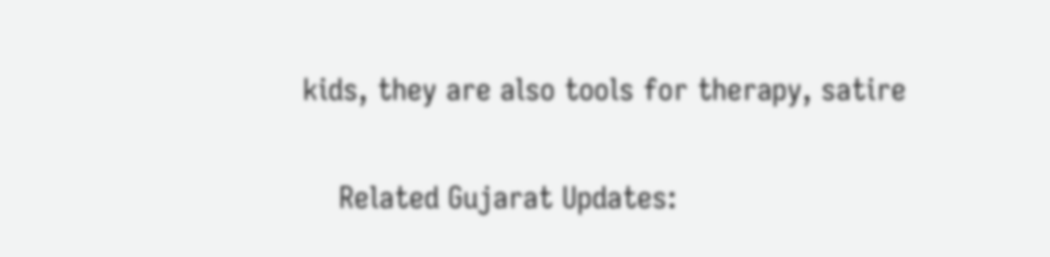kids, they are also tools for therapy, satire

    Related Gujarat Updates: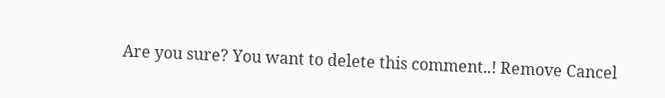Are you sure? You want to delete this comment..! Remove Cancel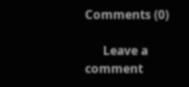Comments (0)

      Leave a comment